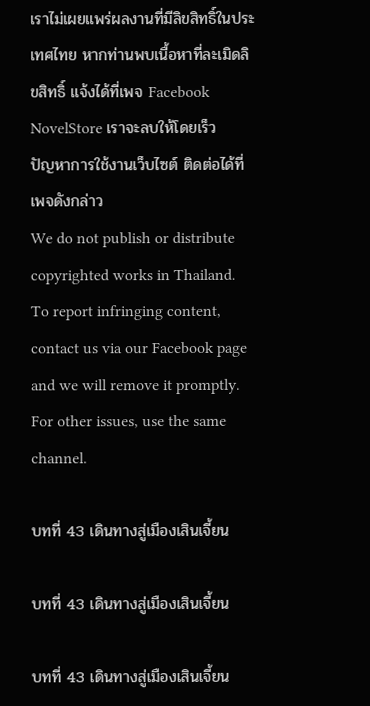เราไม่เผยแพร่ผลงานที่มีลิขสิทธิ์ในประเทศไทย หากท่านพบเนื้อหาที่ละเมิดลิขสิทธิ์ แจ้งได้ที่เพจ Facebook NovelStore เราจะลบให้โดยเร็ว
ปัญหาการใช้งานเว็บไซต์ ติดต่อได้ที่เพจดังกล่าว
We do not publish or distribute copyrighted works in Thailand. To report infringing content, contact us via our Facebook page and we will remove it promptly. For other issues, use the same channel.

บทที่ 43 เดินทางสู่เมืองเสินเจี้ยน

บทที่ 43 เดินทางสู่เมืองเสินเจี้ยน

บทที่ 43 เดินทางสู่เมืองเสินเจี้ยน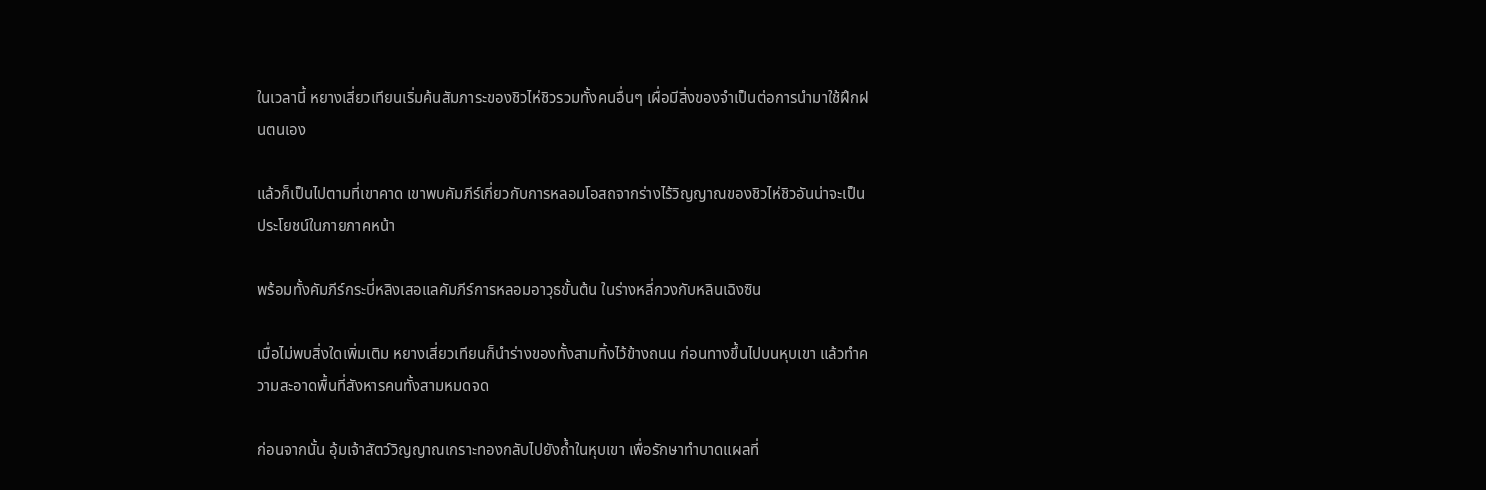ในเวลานี้ หยางเสี่ยวเทียนเริ่มค้นสัมภาระของชิวไห่ชิวรวมทั้งคนอื่นๆ เผื่อมีสิ่งของจำเป็นต่อการนำมาใช้ฝึกฝนตนเอง

แล้วก็เป็นไปตามที่เขาคาด เขาพบคัมภีร์เกี่ยวกับการหลอมโอสถจากร่างไร้วิญญาณของชิวไห่ชิวอันน่าจะเป็นประโยชน์ในภายภาคหน้า

พร้อมทั้งคัมภีร์กระบี่หลิงเสอแลคัมภีร์การหลอมอาวุธขั้นต้น ในร่างหลี่กวงกับหลินเฉิงซิน

เมื่อไม่พบสิ่งใดเพิ่มเติม หยางเสี่ยวเทียนก็นำร่างของทั้งสามทิ้งไว้ข้างถนน ก่อนทางขึ้นไปบนหุบเขา แล้วทำความสะอาดพื้นที่สังหารคนทั้งสามหมดจด

ก่อนจากนั้น อุ้มเจ้าสัตว์วิญญาณเกราะทองกลับไปยังถ้ำในหุบเขา เพื่อรักษาทำบาดแผลที่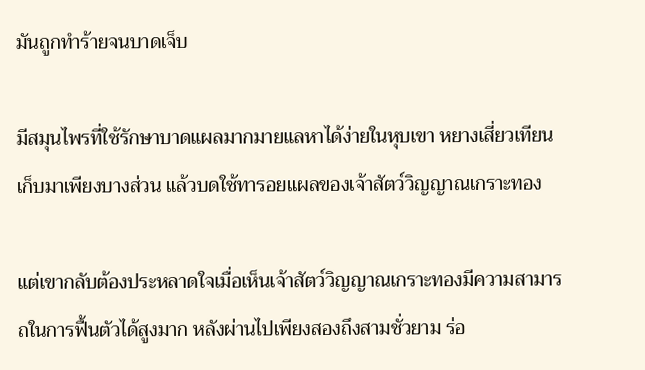มันถูกทำร้ายจนบาดเจ็บ

มีสมุนไพรที่ใช้รักษาบาดแผลมากมายแลหาได้ง่ายในหุบเขา หยางเสี่ยวเทียนเก็บมาเพียงบางส่วน แล้วบดใช้ทารอยแผลของเจ้าสัตว์วิญญาณเกราะทอง

แต่เขากลับต้องประหลาดใจเมื่อเห็นเจ้าสัตว์วิญญาณเกราะทองมีความสามารถในการฟื้นตัวได้สูงมาก หลังผ่านไปเพียงสองถึงสามชั่วยาม ร่อ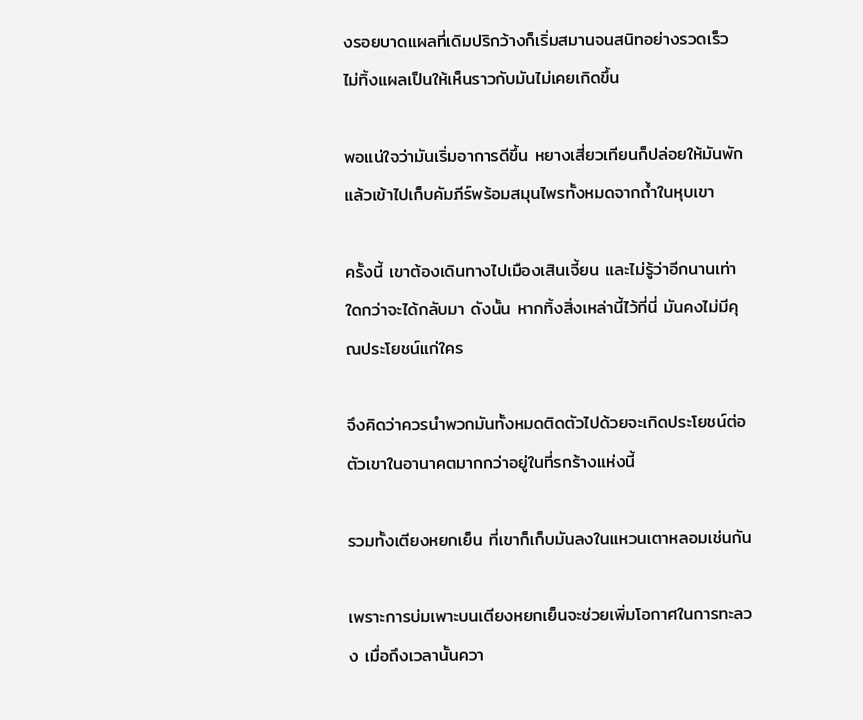งรอยบาดแผลที่เดิมปริกว้างก็เริ่มสมานจนสนิทอย่างรวดเร็ว ไม่ทิ้งแผลเป็นให้เห็นราวกับมันไม่เคยเกิดขึ้น

พอแน่ใจว่ามันเริ่มอาการดีขึ้น หยางเสี่ยวเทียนก็ปล่อยให้มันพักแล้วเข้าไปเก็บคัมภีร์พร้อมสมุนไพรทั้งหมดจากถ้ำในหุบเขา

ครั้งนี้ เขาต้องเดินทางไปเมืองเสินเจี้ยน และไม่รู้ว่าอีกนานเท่าใดกว่าจะได้กลับมา ดังนั้น หากทิ้งสิ่งเหล่านี้ไว้ที่นี่ มันคงไม่มีคุณประโยชน์แก่ใคร

จึงคิดว่าควรนำพวกมันทั้งหมดติดตัวไปด้วยจะเกิดประโยชน์ต่อตัวเขาในอานาคตมากกว่าอยู่ในที่รกร้างแห่งนี้

รวมทั้งเตียงหยกเย็น ที่เขาก็เก็บมันลงในแหวนเตาหลอมเช่นกัน

เพราะการบ่มเพาะบนเตียงหยกเย็นจะช่วยเพิ่มโอกาศในการทะลวง เมื่อถึงเวลานั้นควา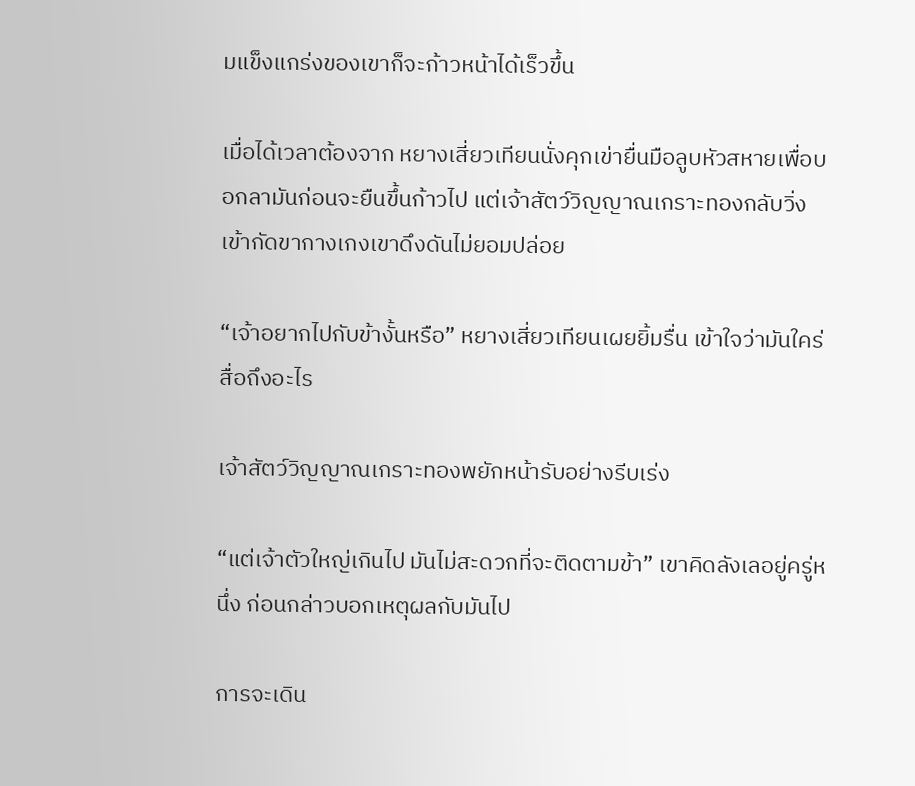มแข็งแกร่งของเขาก็จะก้าวหน้าได้เร็วขึ้น

เมื่อได้เวลาต้องจาก หยางเสี่ยวเทียนนั่งคุกเข่ายื่นมือลูบหัวสหายเพื่อบอกลามันก่อนจะยืนขึ้นก้าวไป แต่เจ้าสัตว์วิญญาณเกราะทองกลับวิ่งเข้ากัดขากางเกงเขาดึงดันไม่ยอมปล่อย

“เจ้าอยากไปกับข้างั้นหรือ” หยางเสี่ยวเทียนเผยยิ้มรื่น เข้าใจว่ามันใคร่สื่อถึงอะไร

เจ้าสัตว์วิญญาณเกราะทองพยักหน้ารับอย่างรีบเร่ง

“แต่เจ้าตัวใหญ่เกินไป มันไม่สะดวกที่จะติดตามข้า” เขาคิดลังเลอยู่ครู่หนึ่ง ก่อนกล่าวบอกเหตุผลกับมันไป

การจะเดิน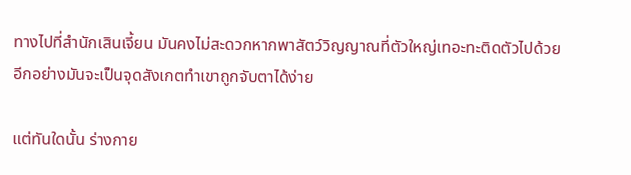ทางไปที่สำนักเสินเจี้ยน มันคงไม่สะดวกหากพาสัตว์วิญญาณที่ตัวใหญ่เทอะทะติดตัวไปด้วย อีกอย่างมันจะเป็นจุดสังเกตทำเขาถูกจับตาได้ง่าย

แต่ทันใดนั้น ร่างกาย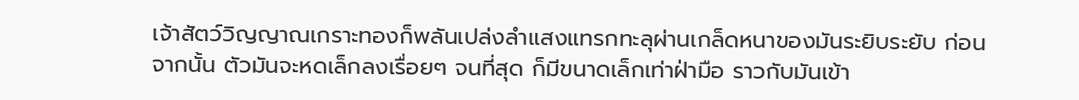เจ้าสัตว์วิญญาณเกราะทองก็พลันเปล่งลำแสงแทรกทะลุผ่านเกล็ดหนาของมันระยิบระยับ ก่อนจากนั้น ตัวมันจะหดเล็กลงเรื่อยๆ จนที่สุด ก็มีขนาดเล็กเท่าฝ่ามือ ราวกับมันเข้า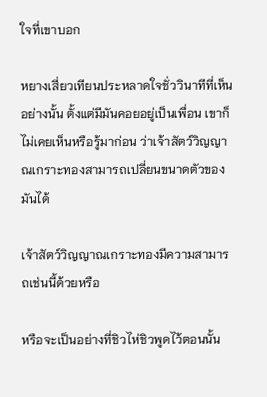ใจที่เขาบอก

หยางเสี่ยวเทียนประหลาดใจชั่ววินาทีที่เห็นอย่างนั้น ตั้งแต่มีมันคอยอยู่เป็นเพื่อน เขาก็ไม่เคยเห็นหรือรู้มาก่อน ว่าเจ้าสัตว์วิญญาณเกราะทองสามารถเปลี่ยนขนาดตัวของมันได้

เจ้าสัตว์วิญญาณเกราะทองมีความสามารถเช่นนี้ด้วยหรือ

หรือจะเป็นอย่างที่ชิวไห่ชิวพูดไว้ตอนนั้น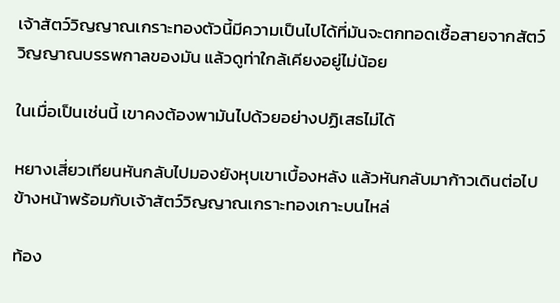เจ้าสัตว์วิญญาณเกราะทองตัวนี้มีความเป็นไปได้ที่มันจะตกทอดเชื้อสายจากสัตว์วิญญาณบรรพกาลของมัน แล้วดูท่าใกล้เคียงอยู่ไม่น้อย

ในเมื่อเป็นเช่นนี้ เขาคงต้องพามันไปด้วยอย่างปฏิเสธไม่ได้

หยางเสี่ยวเทียนหันกลับไปมองยังหุบเขาเบื้องหลัง แล้วหันกลับมาก้าวเดินต่อไปข้างหน้าพร้อมกับเจ้าสัตว์วิญญาณเกราะทองเกาะบนไหล่

ท้อง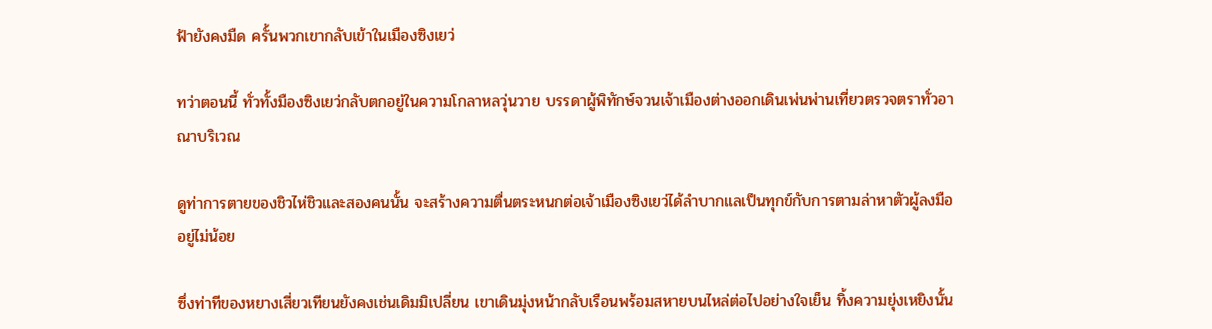ฟ้ายังคงมืด ครั้นพวกเขากลับเข้าในเมืองซิงเยว่

ทว่าตอนนี้ ทั่วทั้งมืองซิงเยว่กลับตกอยู่ในความโกลาหลวุ่นวาย บรรดาผู้พิทักษ์จวนเจ้าเมืองต่างออกเดินเพ่นพ่านเที่ยวตรวจตราทั่วอาณาบริเวณ

ดูท่าการตายของชิวไห่ชิวและสองคนนั้น จะสร้างความตื่นตระหนกต่อเจ้าเมืองซิงเยว่ได้ลำบากแลเป็นทุกข์กับการตามล่าหาตัวผู้ลงมืออยู่ไม่น้อย

ซึ่งท่าทีของหยางเสี่ยวเทียนยังคงเช่นเดิมมิเปลี่ยน เขาเดินมุ่งหน้ากลับเรือนพร้อมสหายบนไหล่ต่อไปอย่างใจเย็น ทิ้งความยุ่งเหยิงนั้น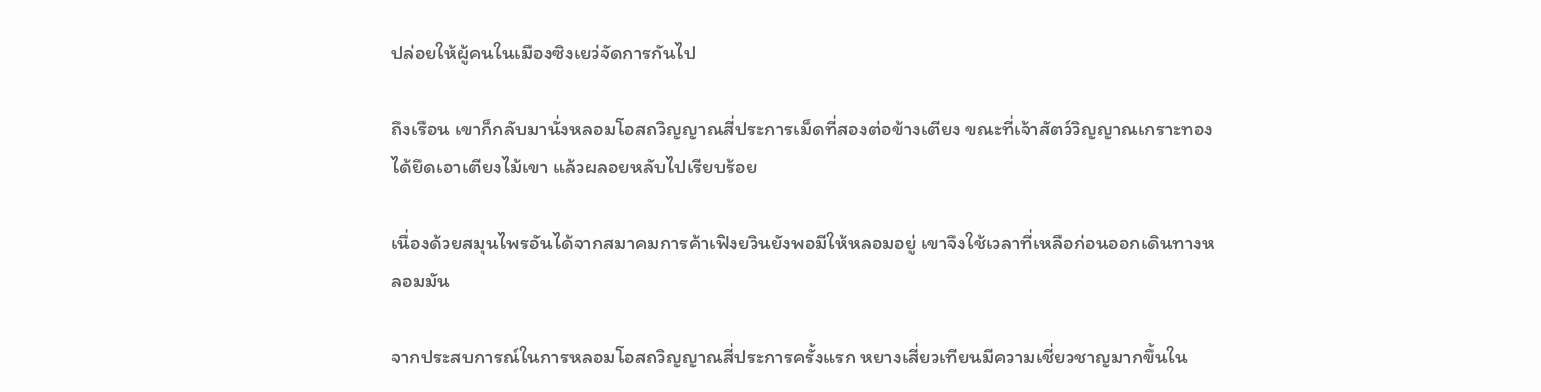ปล่อยให้ผู้คนในเมืองซิงเยว่จัดการกันไป

ถึงเรือน เขาก็กลับมานั่งหลอมโอสถวิญญาณสี่ประการเม็ดที่สองต่อข้างเตียง ขณะที่เจ้าสัตว์วิญญาณเกราะทองได้ยึดเอาเตียงไม้เขา แล้วผลอยหลับไปเรียบร้อย

เนื่องด้วยสมุนไพรอันได้จากสมาคมการค้าเฟิงยวินยังพอมีให้หลอมอยู่ เขาจึงใช้เวลาที่เหลือก่อนออกเดินทางหลอมมัน

จากประสบการณ์ในการหลอมโอสถวิญญาณสี่ประการครั้งแรก หยางเสี่ยวเทียนมีความเชี่ยวชาญมากขึ้นใน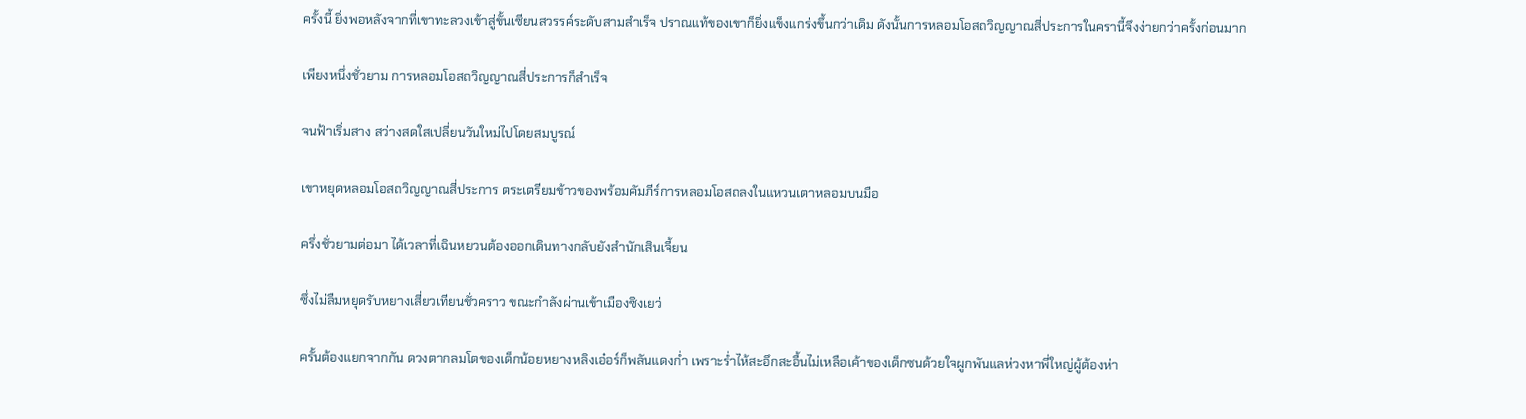ครั้งนี้ ยิ่งพอหลังจากที่เขาทะลวงเข้าสู่ขั้นเซียนสวรรค์ระดับสามสำเร็จ ปราณแท้ของเขาก็ยิ่งแข็งแกร่งขึ้นกว่าเดิม ดังนั้นการหลอมโอสถวิญญาณสี่ประการในครานี้จึงง่ายกว่าครั้งก่อนมาก

เพียงหนึ่งชั่วยาม การหลอมโอสถวิญญาณสี่ประการก็สำเร็จ

จนฟ้าเริ่มสาง สว่างสดใสเปลี่ยนวันใหม่ไปโดยสมบูรณ์

เขาหยุดหลอมโอสถวิญญาณสี่ประการ ตระเตรียมข้าวของพร้อมคัมภีร์การหลอมโอสถลงในแหวนเตาหลอมบนมือ

ครึ่งชั่วยามต่อมา ได้เวลาที่เฉินหยวนต้องออกเดินทางกลับยังสำนักเสินเจี้ยน

ซึ่งไม่ลืมหยุดรับหยางเสี่ยวเทียนชั่วคราว ขณะกำลังผ่านเข้าเมืองซิงเยว่

ครั้นต้องแยกจากกัน ดวงตากลมโตของเด็กน้อยหยางหลิงเอ๋อร์ก็พลันแดงก่ำ เพราะร่ำไห้สะอึกสะอื้นไม่เหลือเค้าของเด็กซนด้วยใจผูกพันแลห่วงหาพี่ใหญ่ผู้ต้องห่า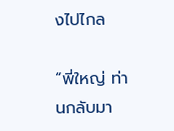งไปไกล

“พี่ใหญ่ ท่านกลับมา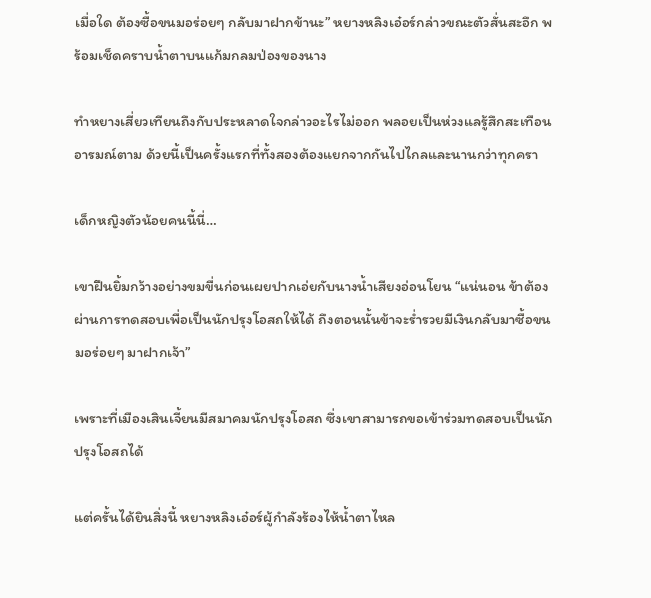เมื่อใด ต้องซื้อขนมอร่อยๆ กลับมาฝากข้านะ” หยางหลิงเอ๋อร์กล่าวขณะตัวสั่นสะอึก พร้อมเช็ดคราบน้ำตาบนแก้มกลมป่องของนาง

ทำหยางเสี่ยวเทียนถึงกับประหลาดใจกล่าวอะไรไม่ออก พลอยเป็นห่วงแลรู้สึกสะเทือนอารมณ์ตาม ด้วยนี้เป็นครั้งแรกที่ทั้งสองต้องแยกจากกันไปไกลและนานกว่าทุกครา

เด็กหญิงตัวน้อยคนนี้นี่…

เขาฝืนยิ้มกว้างอย่างขมขื่นก่อนเผยปากเอ่ยกับนางน้ำเสียงอ่อนโยน “แน่นอน ข้าต้องผ่านการทดสอบเพื่อเป็นนักปรุงโอสถให้ได้ ถึงตอนนั้นข้าจะร่ำรวยมีเงินกลับมาซื้อขนมอร่อยๆ มาฝากเจ้า”

เพราะที่เมืองเสินเจี้ยนมีสมาคมนักปรุงโอสถ ซึ่งเขาสามารถขอเข้าร่วมทดสอบเป็นนักปรุงโอสถได้

แต่ครั้นได้ยินสิ่งนี้ หยางหลิงเอ๋อร์ผู้กำลังร้องไห้น้ำตาไหล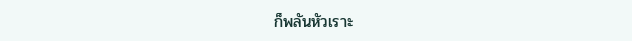ก็พลันหัวเราะ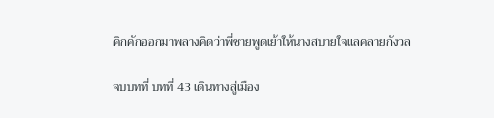คิกคักออกมาพลางคิดว่าพี่ชายพูดเย้าให้นางสบายใจแลคลายกังวล

จบบทที่ บทที่ 43 เดินทางสู่เมือง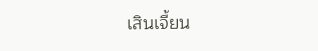เสินเจี้ยน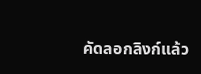คัดลอกลิงก์แล้ว